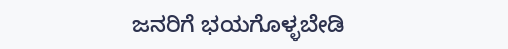ಜನರಿಗೆ ಭಯಗೊಳ್ಳಬೇಡಿ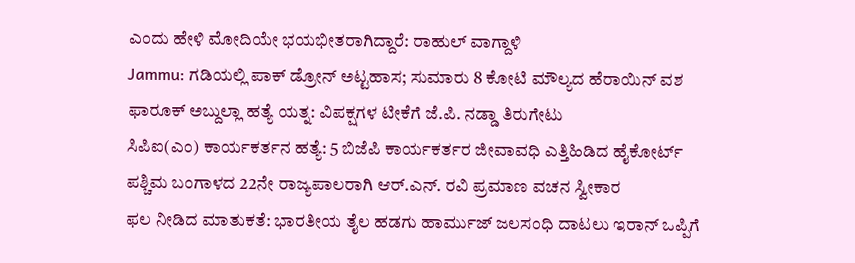ಎಂದು ಹೇಳಿ ಮೋದಿಯೇ ಭಯಭೀತರಾಗಿದ್ದಾರೆ: ರಾಹುಲ್ ವಾಗ್ದಾಳಿ
Jammu: ಗಡಿಯಲ್ಲಿ ಪಾಕ್ ಡ್ರೋನ್ ಅಟ್ಟಹಾಸ; ಸುಮಾರು 8 ಕೋಟಿ ಮೌಲ್ಯದ ಹೆರಾಯಿನ್ ವಶ
ಫಾರೂಕ್ ಅಬ್ದುಲ್ಲಾ ಹತ್ಯೆ ಯತ್ನ: ವಿಪಕ್ಷಗಳ ಟೀಕೆಗೆ ಜೆ.ಪಿ. ನಡ್ಡಾ ತಿರುಗೇಟು
ಸಿಪಿಐ(ಎಂ) ಕಾರ್ಯಕರ್ತನ ಹತ್ಯೆ: 5 ಬಿಜೆಪಿ ಕಾರ್ಯಕರ್ತರ ಜೀವಾವಧಿ ಎತ್ತಿಹಿಡಿದ ಹೈಕೋರ್ಟ್
ಪಶ್ಚಿಮ ಬಂಗಾಳದ 22ನೇ ರಾಜ್ಯಪಾಲರಾಗಿ ಆರ್.ಎನ್. ರವಿ ಪ್ರಮಾಣ ವಚನ ಸ್ವೀಕಾರ
ಫಲ ನೀಡಿದ ಮಾತುಕತೆ: ಭಾರತೀಯ ತೈಲ ಹಡಗು ಹಾರ್ಮುಜ್ ಜಲಸಂಧಿ ದಾಟಲು ಇರಾನ್ ಒಪ್ಪಿಗೆ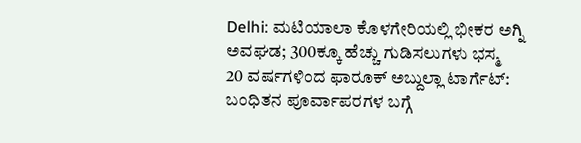Delhi: ಮಟಿಯಾಲಾ ಕೊಳಗೇರಿಯಲ್ಲಿ ಭೀಕರ ಅಗ್ನಿ ಅವಘಡ; 300ಕ್ಕೂ ಹೆಚ್ಚು ಗುಡಿಸಲುಗಳು ಭಸ್ಮ
20 ವರ್ಷಗಳಿಂದ ಫಾರೂಕ್ ಅಬ್ದುಲ್ಲಾ ಟಾರ್ಗೆಟ್: ಬಂಧಿತನ ಪೂರ್ವಾಪರಗಳ ಬಗ್ಗೆ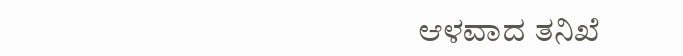ಆಳವಾದ ತನಿಖೆ